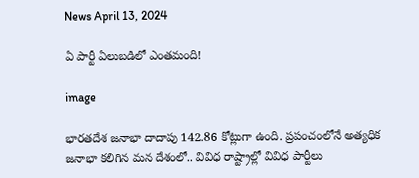News April 13, 2024

ఏ పార్టీ ఏలుబడిలో ఎంతమంది!

image

భారతదేశ జనాభా దాదాపు 142.86 కోట్లుగా ఉంది. ప్రపంచంలోనే అత్యధిక జనాభా కలిగిన మన దేశంలో.. వివిధ రాష్ట్రాల్లో వివిధ పార్టీలు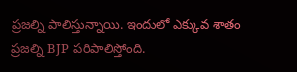ప్రజల్ని పాలిస్తున్నాయి. ఇందులో ఎక్కువ శాతం ప్రజల్ని BJP పరిపాలిస్తోంది.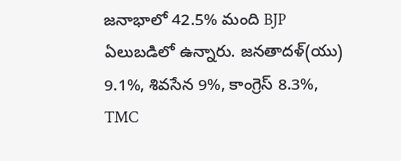జనాభాలో 42.5% మంది BJP ఏలుబడిలో ఉన్నారు. జనతాదళ్(యు) 9.1%, శివసేన 9%, కాంగ్రెస్ 8.3%, TMC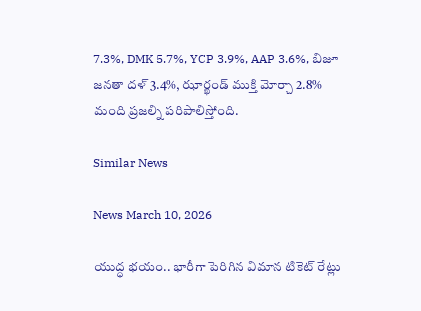7.3%, DMK 5.7%, YCP 3.9%, AAP 3.6%, బిజూ జనతా దళ్ 3.4%, ఝార్ఖండ్ ముక్తి మోర్చా 2.8% మంది ప్రజల్ని పరిపాలిస్తోంది.

Similar News

News March 10, 2026

యుద్ధ భయం.. భారీగా పెరిగిన విమాన టికెట్ రేట్లు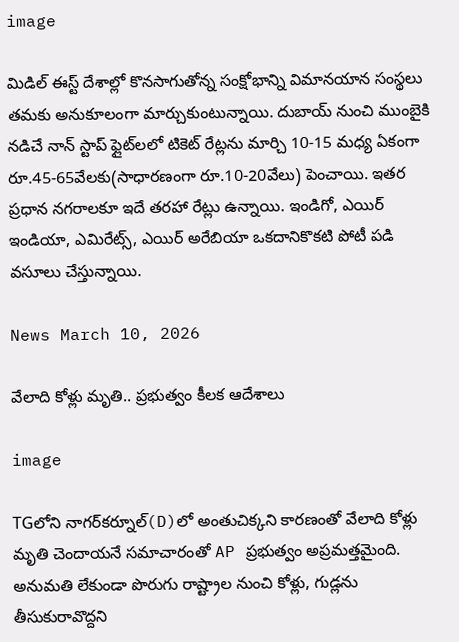image

మిడిల్ ఈస్ట్ దేశాల్లో కొనసాగుతోన్న సంక్షోభాన్ని విమానయాన సంస్థలు తమకు అనుకూలంగా మార్చుకుంటున్నాయి. దుబాయ్ నుంచి ముంబైకి నడిచే నాన్ స్టాప్ ఫ్లైట్‌లలో టికెట్ రేట్లను మార్చి 10-15 మధ్య ఏకంగా రూ.45-65వేలకు(సాధారణంగా రూ.10-20వేలు) పెంచాయి. ఇతర ప్రధాన నగరాలకూ ఇదే తరహా రేట్లు ఉన్నాయి. ఇండిగో, ఎయిర్ ఇండియా, ఎమిరేట్స్, ఎయిర్ అరేబియా ఒకదానికొకటి పోటీ పడి వసూలు చేస్తున్నాయి.

News March 10, 2026

వేలాది కోళ్లు మృతి.. ప్రభుత్వం కీలక ఆదేశాలు

image

TGలోని నాగర్‌కర్నూల్(D)లో అంతుచిక్కని కారణంతో వేలాది కోళ్లు మృతి చెందాయనే సమాచారంతో AP ప్రభుత్వం అప్రమత్తమైంది. అనుమతి లేకుండా పొరుగు రాష్ట్రాల నుంచి కోళ్లు, గుడ్లను తీసుకురావొద్దని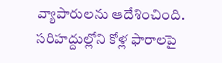వ్యాపారులను ఆదేశించింది. సరిహద్దుల్లోని కోళ్ల ఫారాలపై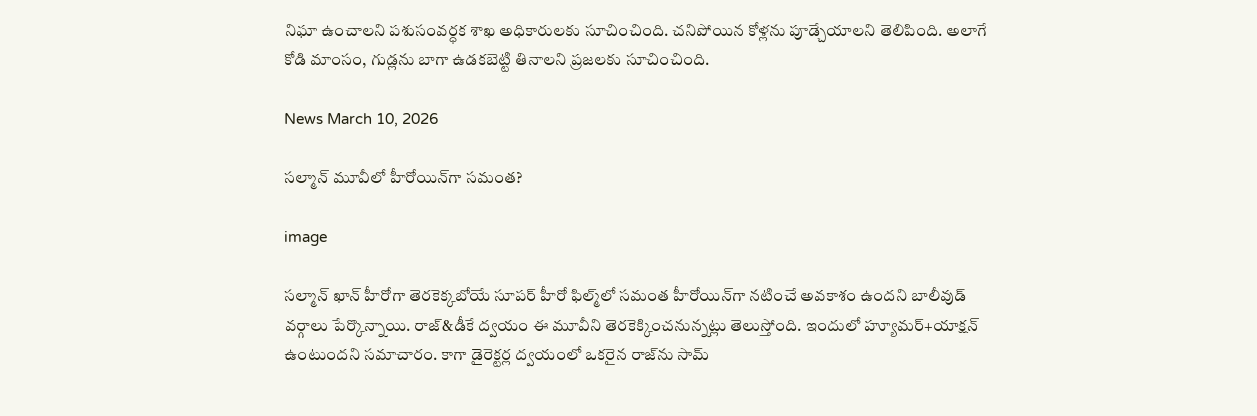నిఘా ఉంచాలని పశుసంవర్ధక శాఖ అధికారులకు సూచించింది. చనిపోయిన కోళ్లను పూడ్చేయాలని తెలిపింది. అలాగే కోడి మాంసం, గుడ్లను బాగా ఉడకబెట్టి తినాలని ప్రజలకు సూచించింది.

News March 10, 2026

సల్మాన్ మూవీలో హీరోయిన్‌గా సమంత?

image

సల్మాన్ ఖాన్ హీరోగా తెరకెక్కబోయే సూపర్ హీరో ఫిల్మ్‌లో సమంత హీరోయిన్‌గా నటించే అవకాశం ఉందని బాలీవుడ్ వర్గాలు పేర్కొన్నాయి. రాజ్&డీకే ద్వయం ఈ మూవీని తెరకెక్కించనున్నట్లు తెలుస్తోంది. ఇందులో హ్యూమర్+యాక్షన్ ఉంటుందని సమాచారం. కాగా డైరెక్టర్ల ద్వయంలో ఒకరైన రాజ్‌‌ను సామ్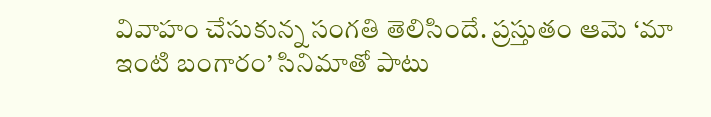వివాహం చేసుకున్న సంగతి తెలిసిందే. ప్రస్తుతం ఆమె ‘మా ఇంటి బంగారం’ సినిమాతో పాటు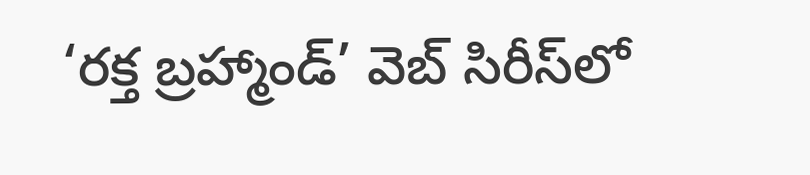‘రక్త బ్రహ్మాండ్’ వెబ్ సిరీస్‌లో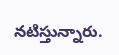నటిస్తున్నారు.